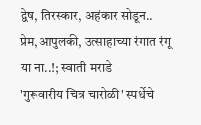द्वेष, तिरस्कार, अहंकार सोडून.. प्रेम,आपुलकी, उत्साहाच्या रंगात रंगू या ना..!; स्वाती मराडे
'गुरूवारीय चित्र चारोळी' स्पर्धेचे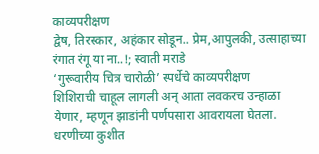काव्यपरीक्षण
द्वेष, तिरस्कार, अहंकार सोडून.. प्रेम,आपुलकी, उत्साहाच्या रंगात रंगू या ना..!; स्वाती मराडे
‘गुरूवारीय चित्र चारोळी’ स्पर्धेचे काव्यपरीक्षण
शिशिराची चाहूल लागली अन् आता लवकरच उन्हाळा येणार, म्हणून झाडांनी पर्णपसारा आवरायला घेतला. धरणीच्या कुशीत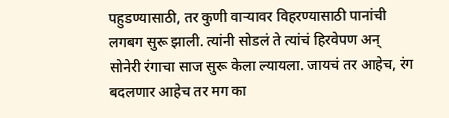पहुडण्यासाठी, तर कुणी वाऱ्यावर विहरण्यासाठी पानांची लगबग सुरू झाली. त्यांनी सोडलं ते त्यांचं हिरवेपण अन् सोनेरी रंगाचा साज सुरू केला ल्यायला. जायचं तर आहेच, रंग बदलणार आहेच तर मग का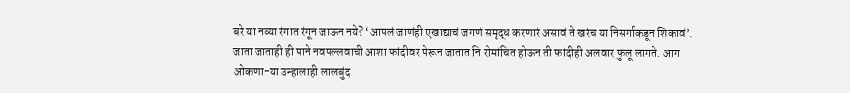बरे या नव्या रंगात रंगून जाऊन नये? ‘आपलं जाणंही एखाद्याचं जगणं समृद्ध करणारं असावं ते खरंच या निसर्गाकडून शिकावं’. जाता जाताही ही पाने नवपल्लवाची आशा फांदीवर पेरून जातात नि रोमांचित होऊन ती फांदीही अलवार फुलू लागते. आग ओकणा-या उन्हालाही लालबुंद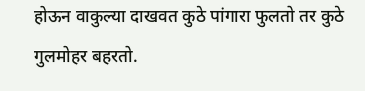होऊन वाकुल्या दाखवत कुठे पांगारा फुलतो तर कुठे गुलमोहर बहरतो.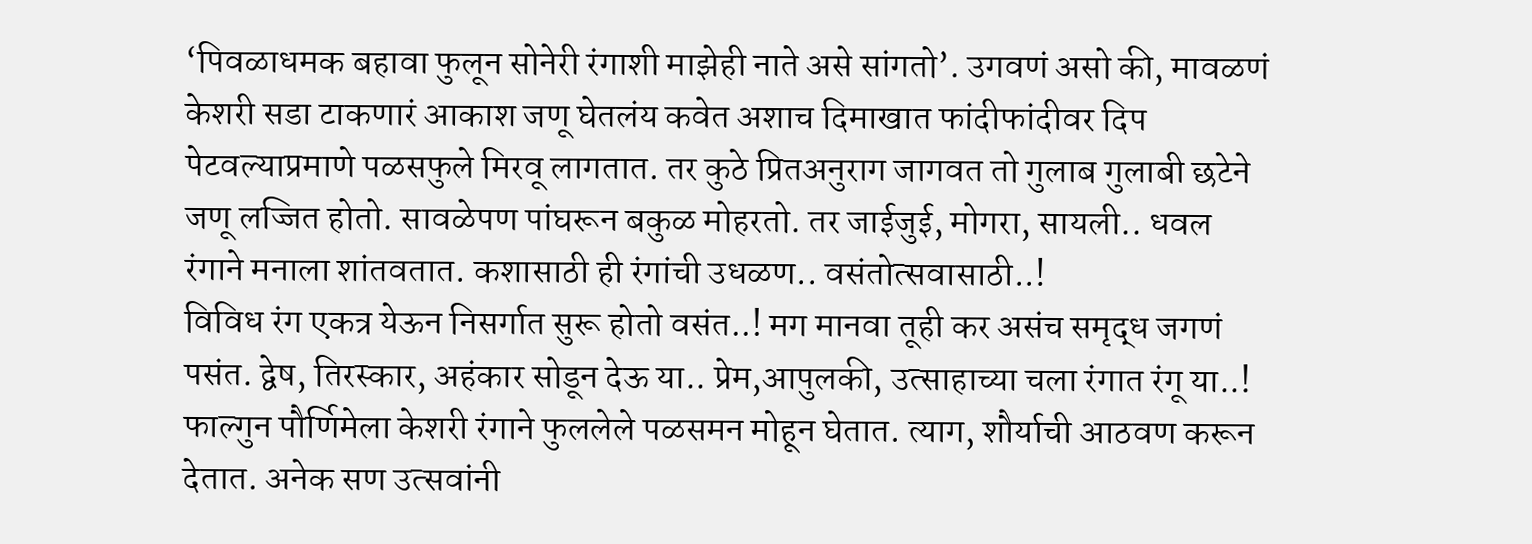‘पिवळाधमक बहावा फुलून सोनेरी रंगाशी माझेही नाते असे सांगतो’. उगवणं असो की, मावळणं केशरी सडा टाकणारं आकाश जणू घेतलंय कवेत अशाच दिमाखात फांदीफांदीवर दिप पेटवल्याप्रमाणे पळसफुले मिरवू लागतात. तर कुठे प्रितअनुराग जागवत तो गुलाब गुलाबी छटेने जणू लज्जित होतो. सावळेपण पांघरून बकुळ मोहरतो. तर जाईजुई, मोगरा, सायली.. धवल रंगाने मनाला शांतवतात. कशासाठी ही रंगांची उधळण.. वसंतोत्सवासाठी..!
विविध रंग एकत्र येऊन निसर्गात सुरू होतो वसंत..! मग मानवा तूही कर असंच समृद्ध जगणं पसंत. द्वेष, तिरस्कार, अहंकार सोडून देऊ या.. प्रेम,आपुलकी, उत्साहाच्या चला रंगात रंगू या..! फाल्गुन पौर्णिमेला केशरी रंगाने फुललेले पळसमन मोहून घेतात. त्याग, शौर्याची आठवण करून देतात. अनेक सण उत्सवांनी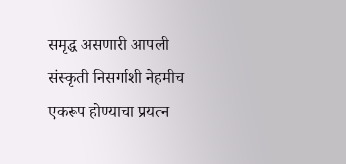समृद्ध असणारी आपली संस्कृती निसर्गाशी नेहमीच एकरूप होण्याचा प्रयत्न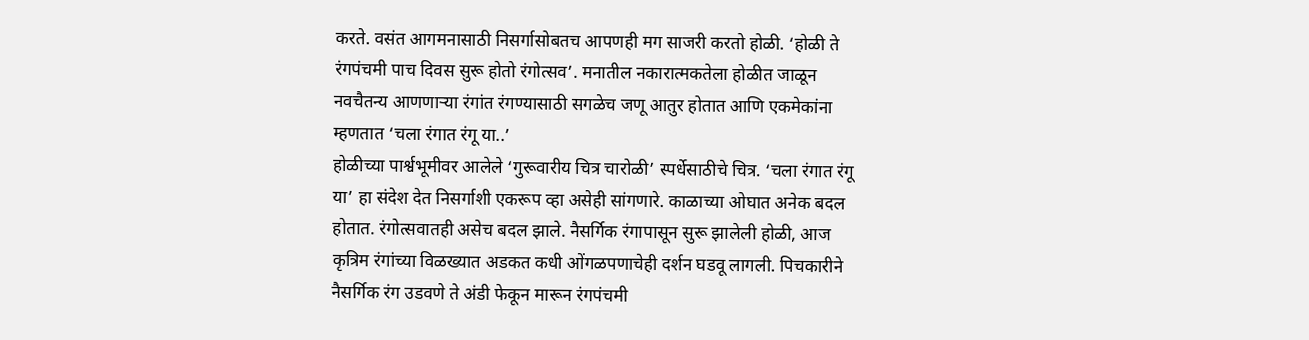करते. वसंत आगमनासाठी निसर्गासोबतच आपणही मग साजरी करतो होळी. ‘होळी ते रंगपंचमी पाच दिवस सुरू होतो रंगोत्सव’. मनातील नकारात्मकतेला होळीत जाळून नवचैतन्य आणणाऱ्या रंगांत रंगण्यासाठी सगळेच जणू आतुर होतात आणि एकमेकांना म्हणतात ‘चला रंगात रंगू या..’
होळीच्या पार्श्वभूमीवर आलेले ‘गुरूवारीय चित्र चारोळी’ स्पर्धेसाठीचे चित्र. ‘चला रंगात रंगू या’ हा संदेश देत निसर्गाशी एकरूप व्हा असेही सांगणारे. काळाच्या ओघात अनेक बदल होतात. रंगोत्सवातही असेच बदल झाले. नैसर्गिक रंगापासून सुरू झालेली होळी, आज कृत्रिम रंगांच्या विळख्यात अडकत कधी ओंगळपणाचेही दर्शन घडवू लागली. पिचकारीने नैसर्गिक रंग उडवणे ते अंडी फेकून मारून रंगपंचमी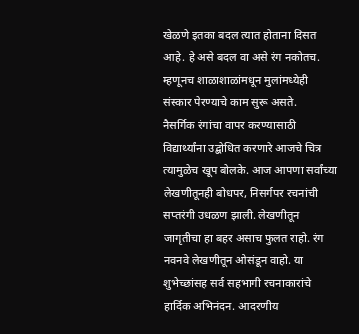खेळणे इतका बदल त्यात होताना दिसत आहे. हे असे बदल वा असे रंग नकोतच. म्हणूनच शाळाशाळांमधून मुलांमध्येही संस्कार पेरण्याचे काम सुरू असते.
नैसर्गिक रंगांचा वापर करण्यासाठी विद्यार्थ्यांना उद्बोधित करणारे आजचे चित्र त्यामुळेच खूप बोलके. आज आपणा सर्वांच्या लेखणीतूनही बोधपर, निसर्गपर रचनांची सप्तरंगी उधळण झाली. लेखणीतून जागृतीचा हा बहर असाच फुलत राहो. रंग नवनवे लेखणीतून ओसंडून वाहो. या शुभेच्छांसह सर्व सहभागी रचनाकारांचे हार्दिक अभिनंदन. आदरणीय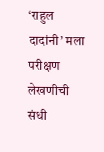‘राहुल दादांनी’ मला परीक्षण लेखणीची संधी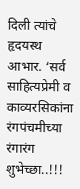दिली त्यांचे हृदयस्थ आभार. ‘सर्व साहित्यप्रेमी व काव्यरसिकांना रंगपंचमीच्या रंगारंग शुभेच्छा..!!!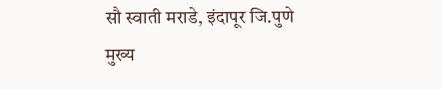सौ स्वाती मराडे, इंदापूर जि.पुणे
मुख्य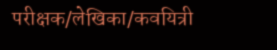परीक्षक/लेखिका/कवयित्री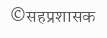©सहप्रशासक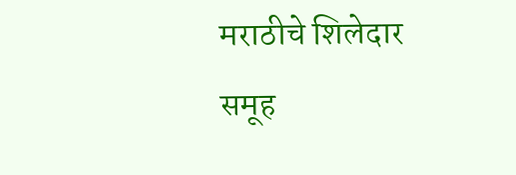मराठीचे शिलेदार समूह